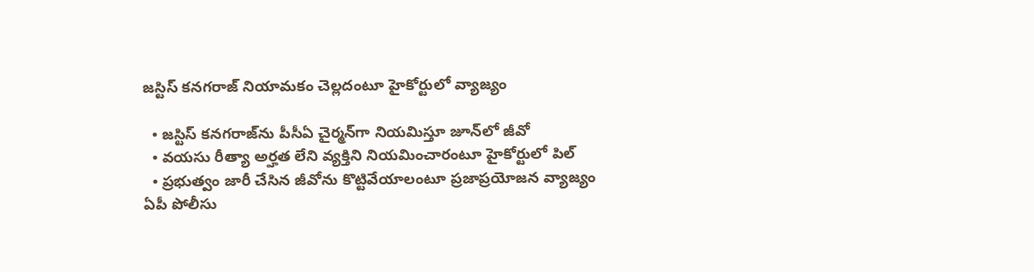జస్టిస్ కనగరాజ్ నియామకం చెల్లదంటూ హైకోర్టులో వ్యాజ్యం

  • జస్టిస్ కనగరాజ్‌ను పీసీఏ చైర్మన్‌గా నియమిస్తూ జూన్‌లో జీవో
  • వయసు రీత్యా అర్హత లేని వ్యక్తిని నియమించారంటూ హైకోర్టులో పిల్
  • ప్రభుత్వం జారీ చేసిన జీవోను కొట్టివేయాలంటూ ప్రజాప్రయోజన వ్యాజ్యం
ఏపీ పోలీసు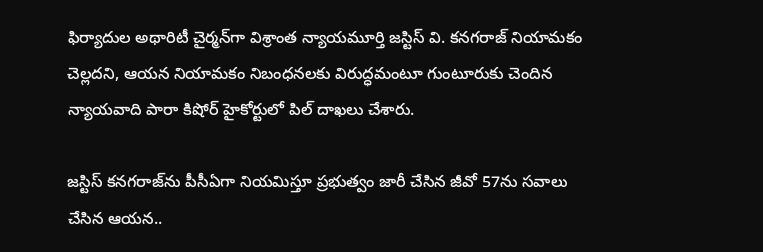ఫిర్యాదుల అథారిటీ చైర్మన్‌గా విశ్రాంత న్యాయమూర్తి జస్టిస్ వి. కనగరాజ్‌ నియామకం చెల్లదని, ఆయన నియామకం నిబంధనలకు విరుద్ధమంటూ గుంటూరుకు చెందిన న్యాయవాది పారా కిషోర్ హైకోర్టులో పిల్ దాఖలు చేశారు.

జస్టిస్ కనగరాజ్‌ను పీసీఏగా నియమిస్తూ ప్రభుత్వం జారీ చేసిన జీవో 57ను సవాలు చేసిన ఆయన..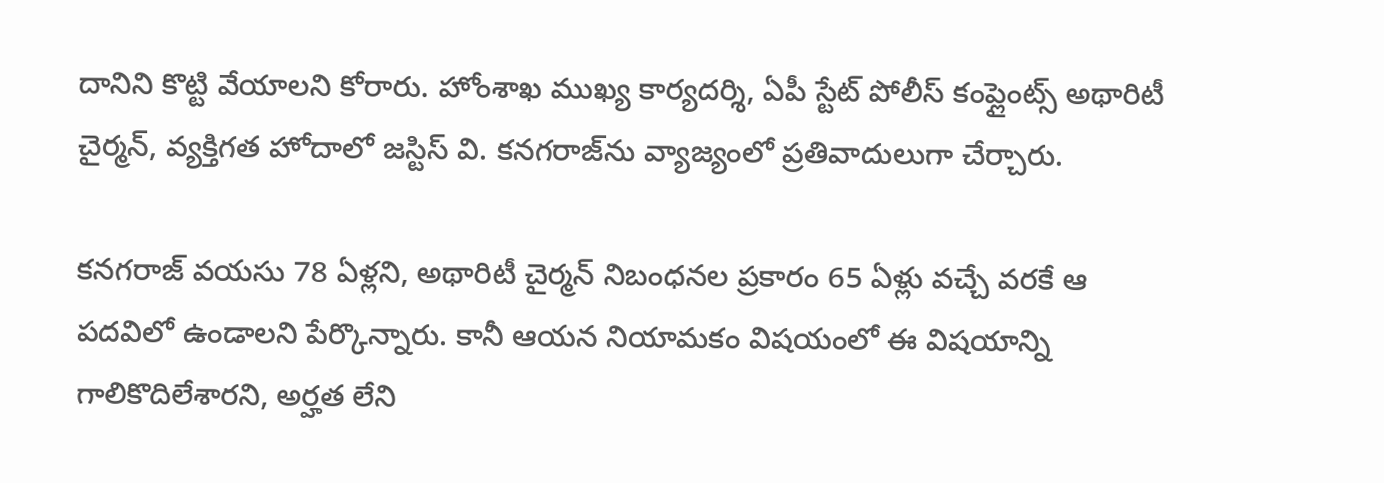దానిని కొట్టి వేయాలని కోరారు. హోంశాఖ ముఖ్య కార్యదర్శి, ఏపీ స్టేట్ పోలీస్ కంప్లైంట్స్ అథారిటీ చైర్మన్, వ్యక్తిగత హోదాలో జస్టిస్ వి. కనగరాజ్‌ను వ్యాజ్యంలో ప్రతివాదులుగా చేర్చారు.

కనగరాజ్ వయసు 78 ఏళ్లని, అథారిటీ చైర్మన్ నిబంధనల ప్రకారం 65 ఏళ్లు వచ్చే వరకే ఆ పదవిలో ఉండాలని పేర్కొన్నారు. కానీ ఆయన నియామకం విషయంలో ఈ విషయాన్ని గాలికొదిలేశారని, అర్హత లేని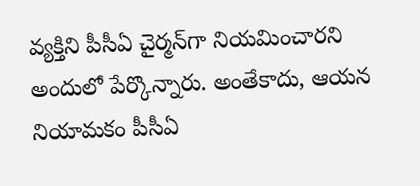వ్యక్తిని పీసీఏ చైర్మన్‌గా నియమించారని అందులో పేర్కొన్నారు. అంతేకాదు, ఆయన నియామకం పీసీఏ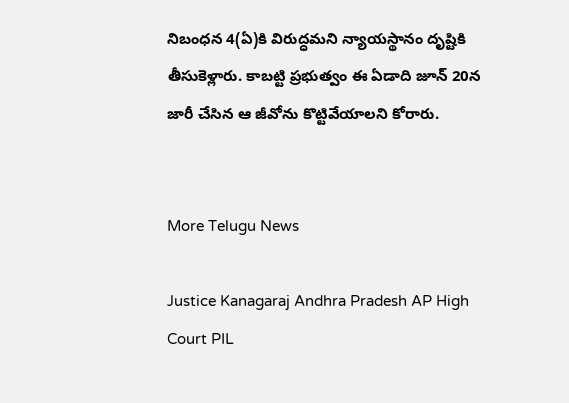నిబంధన 4(ఏ)కి విరుద్ధమని న్యాయస్థానం దృష్టికి తీసుకెళ్లారు. కాబట్టి ప్రభుత్వం ఈ ఏడాది జూన్ 20న జారీ చేసిన ఆ జీవోను కొట్టివేయాలని కోరారు.


More Telugu News

Justice Kanagaraj Andhra Pradesh AP High Court PIL